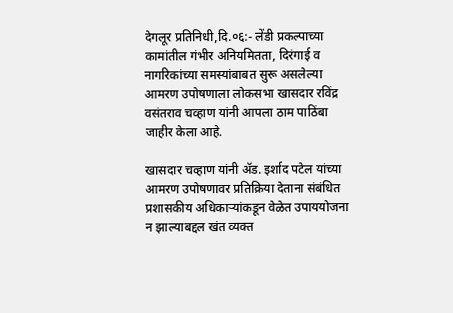देगलूर प्रतिनिधी,दि.०६:- लेंडी प्रकल्पाच्या कामांतील गंभीर अनियमितता, दिरंगाई व नागरिकांच्या समस्यांबाबत सुरू असलेल्या आमरण उपोषणाला लोकसभा खासदार रविंद्र वसंतराव चव्हाण यांनी आपला ठाम पाठिंबा जाहीर केला आहे.

खासदार चव्हाण यांनी ॲड. इर्शाद पटेल यांच्या आमरण उपोषणावर प्रतिक्रिया देताना संबंधित प्रशासकीय अधिकाऱ्यांकडून वेळेत उपाययोजना न झाल्याबद्दल खंत व्यक्त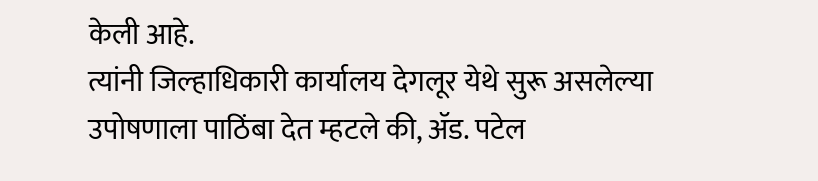केली आहे.
त्यांनी जिल्हाधिकारी कार्यालय देगलूर येथे सुरू असलेल्या उपोषणाला पाठिंबा देत म्हटले की, ॲड. पटेल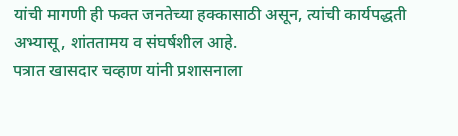यांची मागणी ही फक्त जनतेच्या हक्कासाठी असून, त्यांची कार्यपद्धती अभ्यासू, शांततामय व संघर्षशील आहे.
पत्रात खासदार चव्हाण यांनी प्रशासनाला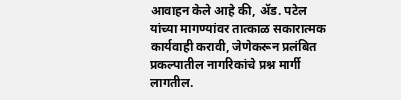आवाहन केले आहे की, ॲड. पटेल यांच्या मागण्यांवर तात्काळ सकारात्मक कार्यवाही करावी, जेणेकरून प्रलंबित प्रकल्पातील नागरिकांचे प्रश्न मार्गी लागतील.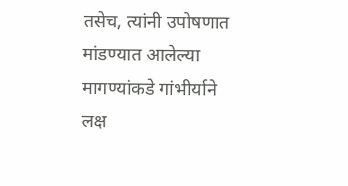तसेच, त्यांनी उपोषणात मांडण्यात आलेल्या मागण्यांकडे गांभीर्याने लक्ष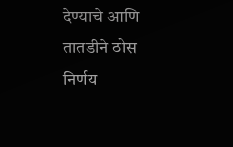देण्याचे आणि तातडीने ठोस निर्णय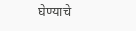घेण्याचे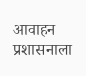आवाहन प्रशासनाला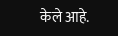केले आहे.